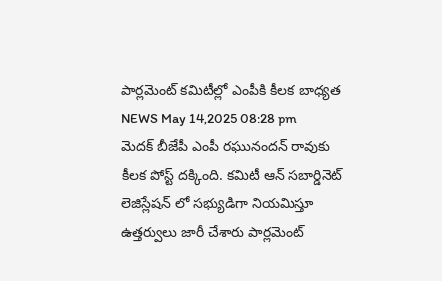పార్లమెంట్ కమిటీల్లో ఎంపీకి కీలక బాధ్యత
NEWS May 14,2025 08:28 pm
మెదక్ బీజేపీ ఎంపీ రఘునందన్ రావుకు కీలక పోస్ట్ దక్కింది. కమిటీ ఆన్ సబార్డినెట్ లెజిస్లేషన్ లో సభ్యుడిగా నియమిస్తూ ఉత్తర్వులు జారీ చేశారు పార్లమెంట్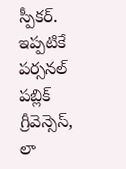స్పీకర్. ఇప్పటికే పర్సనల్ పబ్లిక్ గ్రీవెన్సెస్, లా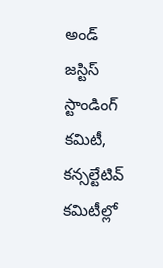అండ్ జస్టిస్ స్టాండింగ్ కమిటీ, కన్సల్టేటివ్ కమిటీల్లో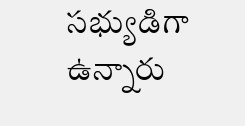సభ్యుడిగా ఉన్నారు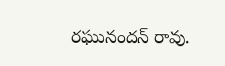రఘునందన్ రావు.